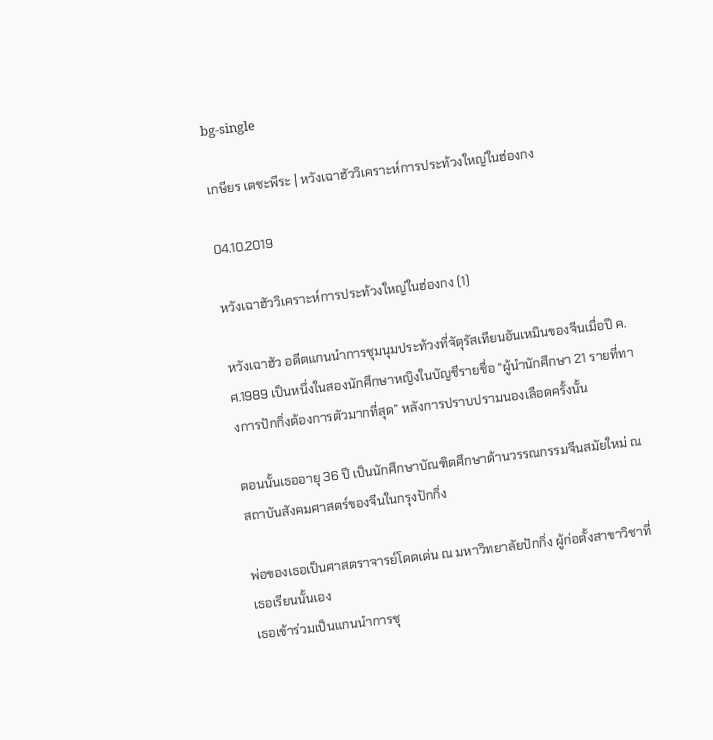bg-single

เกษียร เตชะพีระ | หวังเฉาฮัววิเคราะห์การประท้วงใหญ่ในฮ่องกง

04.10.2019

หวังเฉาฮัววิเคราะห์การประท้วงใหญ่ในฮ่องกง (1)

หวังเฉาฮัว อดีตแกนนำการชุมนุมประท้วงที่จัตุรัสเทียนอันเหมินของจีนเมื่อปี ค.ศ.1989 เป็นหนึ่งในสองนักศึกษาหญิงในบัญชีรายชื่อ “ผู้นำนักศึกษา 21 รายที่ทางการปักกิ่งต้องการตัวมากที่สุด” หลังการปราบปรามนองเลือดครั้งนั้น

ตอนนั้นเธออายุ 36 ปี เป็นนักศึกษาบัณฑิตศึกษาด้านวรรณกรรมจีนสมัยใหม่ ณ สถาบันสังคมศาสตร์ของจีนในกรุงปักกิ่ง

พ่อของเธอเป็นศาสตราจารย์โดดเด่น ณ มหาวิทยาลัยปักกิ่ง ผู้ก่อตั้งสาขาวิชาที่เธอเรียนนั้นเอง
เธอเข้าร่วมเป็นแกนนำการชุ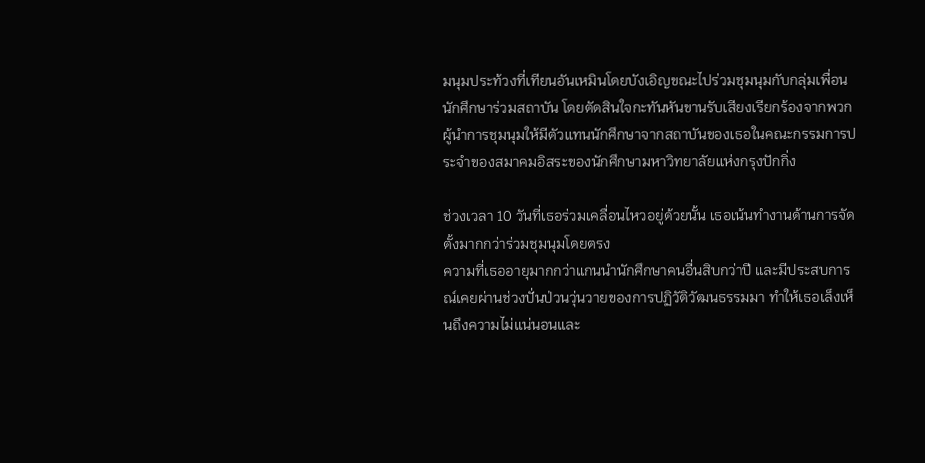มนุมประท้วงที่เทียนอันเหมินโดยบังเอิญขณะไปร่วมชุมนุมกับกลุ่มเพื่อนนักศึกษาร่วมสถาบัน โดยตัดสินใจกะทันหันขานรับเสียงเรียกร้องจากพวกผู้นำการชุมนุมให้มีตัวแทนนักศึกษาจากสถาบันของเธอในคณะกรรมการประจำของสมาคมอิสระของนักศึกษามหาวิทยาลัยแห่งกรุงปักกิ่ง

ช่วงเวลา 10 วันที่เธอร่วมเคลื่อนไหวอยู่ด้วยนั้น เธอเน้นทำงานด้านการจัดตั้งมากกว่าร่วมชุมนุมโดยตรง
ความที่เธออายุมากกว่าแกนนำนักศึกษาคนอื่นสิบกว่าปี และมีประสบการณ์เคยผ่านช่วงปั่นป่วนวุ่นวายของการปฏิวัติวัฒนธรรมมา ทำให้เธอเล็งเห็นถึงความไม่แน่นอนและ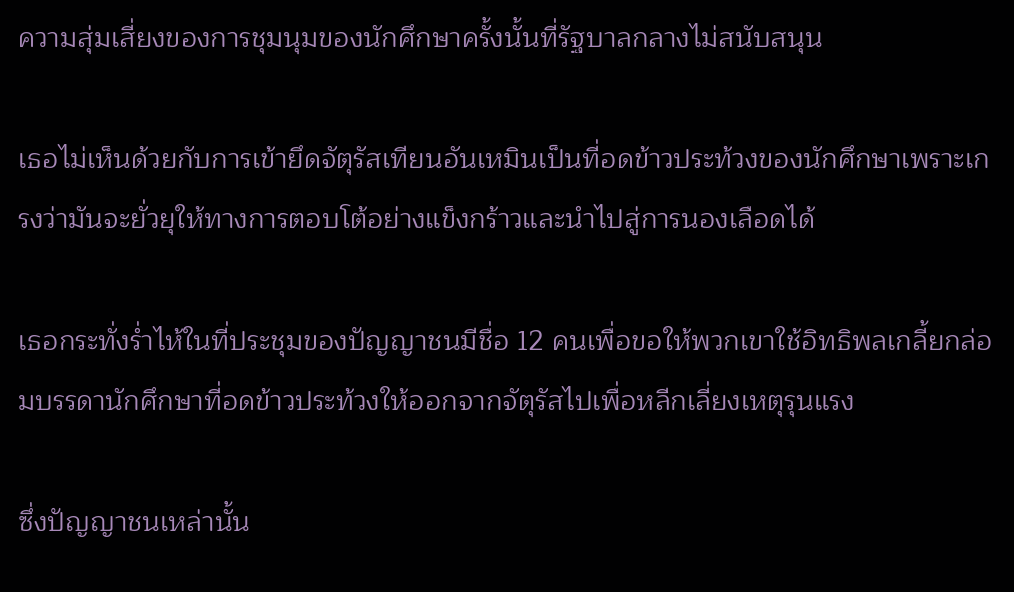ความสุ่มเสี่ยงของการชุมนุมของนักศึกษาครั้งนั้นที่รัฐบาลกลางไม่สนับสนุน

เธอไม่เห็นด้วยกับการเข้ายึดจัตุรัสเทียนอันเหมินเป็นที่อดข้าวประท้วงของนักศึกษาเพราะเกรงว่ามันจะยั่วยุให้ทางการตอบโต้อย่างแข็งกร้าวและนำไปสู่การนองเลือดได้

เธอกระทั่งร่ำไห้ในที่ประชุมของปัญญาชนมีชื่อ 12 คนเพื่อขอให้พวกเขาใช้อิทธิพลเกลี้ยกล่อมบรรดานักศึกษาที่อดข้าวประท้วงให้ออกจากจัตุรัสไปเพื่อหลีกเลี่ยงเหตุรุนแรง

ซึ่งปัญญาชนเหล่านั้น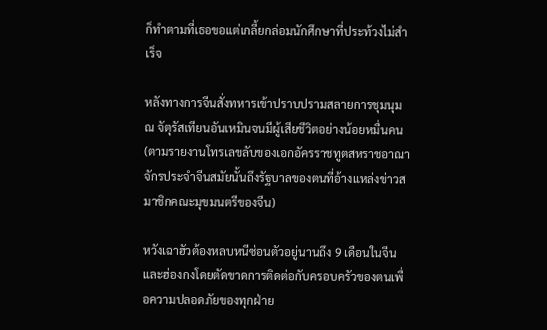ก็ทำตามที่เธอขอแต่เกลี้ยกล่อมนักศึกษาที่ประท้วงไม่สำเร็จ

หลังทางการจีนสั่งทหารเข้าปราบปรามสลายการชุมนุม ณ จัตุรัสเทียนอันเหมินจนมีผู้เสียชีวิตอย่างน้อยหมื่นคน (ตามรายงานโทรเลขลับของเอกอัครราชทูตสหราชอาณาจักรประจำจีนสมัยนั้นถึงรัฐบาลของตนที่อ้างแหล่งข่าวสมาชิกคณะมุขมนตรีของจีน)

หวังเฉาฮัวต้องหลบหนีซ่อนตัวอยู่นานถึง 9 เดือนในจีนและฮ่องกงโดยตัดขาดการติดต่อกับครอบครัวของตนเพื่อความปลอดภัยของทุกฝ่าย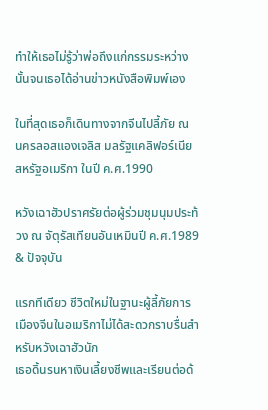ทำให้เธอไม่รู้ว่าพ่อถึงแก่กรรมระหว่างนั้นจนเธอได้อ่านข่าวหนังสือพิมพ์เอง

ในที่สุดเธอก็เดินทางจากจีนไปลี้ภัย ณ นครลอสแองเจลิส มลรัฐแคลิฟอร์เนีย สหรัฐอเมริกา ในปี ค.ศ.1990

หวังเฉาฮัวปราศรัยต่อผู้ร่วมชุมนุมประท้วง ณ จัตุรัสเทียนอันเหมินปี ค.ศ.1989 & ปัจจุบัน

แรกทีเดียว ชีวิตใหม่ในฐานะผู้ลี้ภัยการเมืองจีนในอเมริกาไม่ได้สะดวกราบรื่นสำหรับหวังเฉาฮัวนัก
เธอดิ้นรนหาเงินเลี้ยงชีพและเรียนต่อด้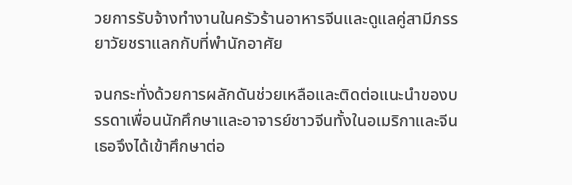วยการรับจ้างทำงานในครัวร้านอาหารจีนและดูแลคู่สามีภรรยาวัยชราแลกกับที่พำนักอาศัย

จนกระทั่งด้วยการผลักดันช่วยเหลือและติดต่อแนะนำของบรรดาเพื่อนนักศึกษาและอาจารย์ชาวจีนทั้งในอเมริกาและจีน เธอจึงได้เข้าศึกษาต่อ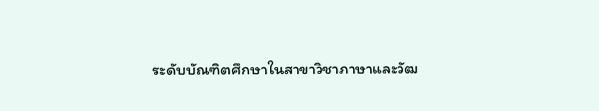ระดับบัณฑิตศึกษาในสาขาวิชาภาษาและวัฒ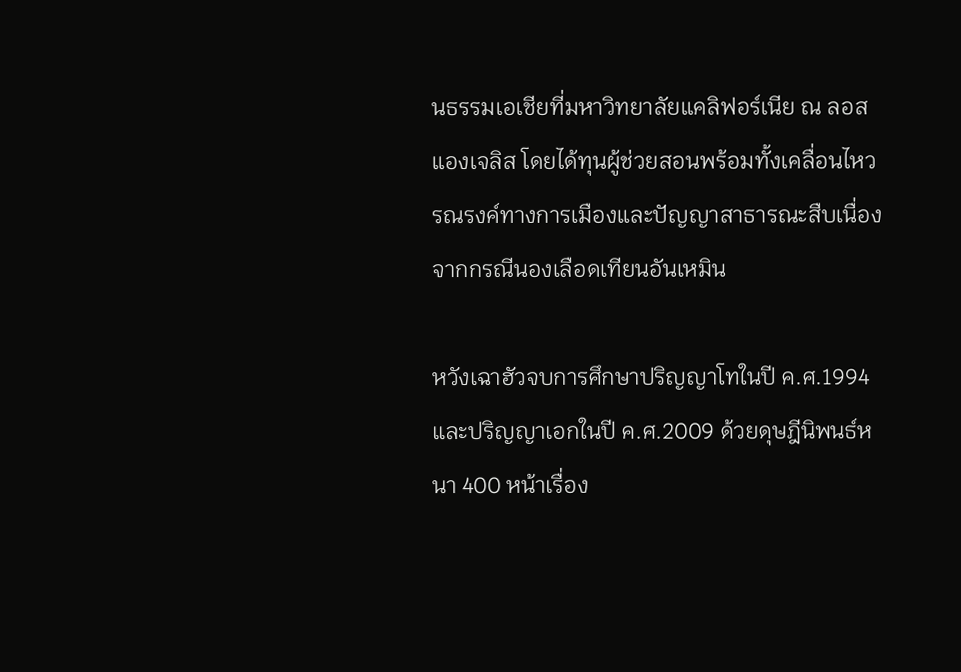นธรรมเอเชียที่มหาวิทยาลัยแคลิฟอร์เนีย ณ ลอสแองเจลิส โดยได้ทุนผู้ช่วยสอนพร้อมทั้งเคลื่อนไหวรณรงค์ทางการเมืองและปัญญาสาธารณะสืบเนื่องจากกรณีนองเลือดเทียนอันเหมิน

หวังเฉาฮัวจบการศึกษาปริญญาโทในปี ค.ศ.1994 และปริญญาเอกในปี ค.ศ.2009 ด้วยดุษฎีนิพนธ์หนา 400 หน้าเรื่อง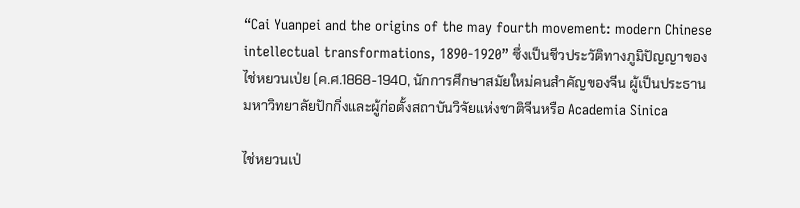“Cai Yuanpei and the origins of the may fourth movement: modern Chinese intellectual transformations, 1890-1920” ซึ่งเป็นชีวประวัติทางภูมิปัญญาของไช่หยวนเป่ย (ค.ศ.1868-1940, นักการศึกษาสมัยใหม่คนสำคัญของจีน ผู้เป็นประธานมหาวิทยาลัยปักกิ่งและผู้ก่อตั้งสถาบันวิจัยแห่งชาติจีนหรือ Academia Sinica

ไช่หยวนเป่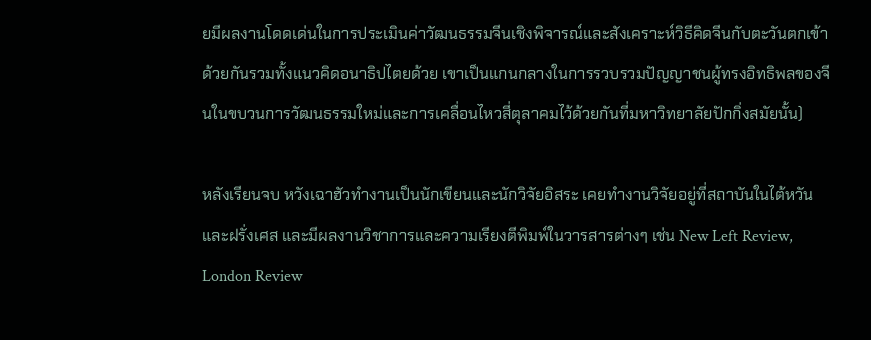ยมีผลงานโดดเด่นในการประเมินค่าวัฒนธรรมจีนเชิงพิจารณ์และสังเคราะห์วิธีคิดจีนกับตะวันตกเข้าด้วยกันรวมทั้งแนวคิดอนาธิปไตยด้วย เขาเป็นแกนกลางในการรวบรวมปัญญาชนผู้ทรงอิทธิพลของจีนในขบวนการวัฒนธรรมใหม่และการเคลื่อนไหวสี่ตุลาคมไว้ด้วยกันที่มหาวิทยาลัยปักกิ่งสมัยนั้น)

หลังเรียนจบ หวังเฉาฮัวทำงานเป็นนักเขียนและนักวิจัยอิสระ เคยทำงานวิจัยอยู่ที่สถาบันในไต้หวันและฝรั่งเศส และมีผลงานวิชาการและความเรียงตีพิมพ์ในวารสารต่างๆ เช่น New Left Review, London Review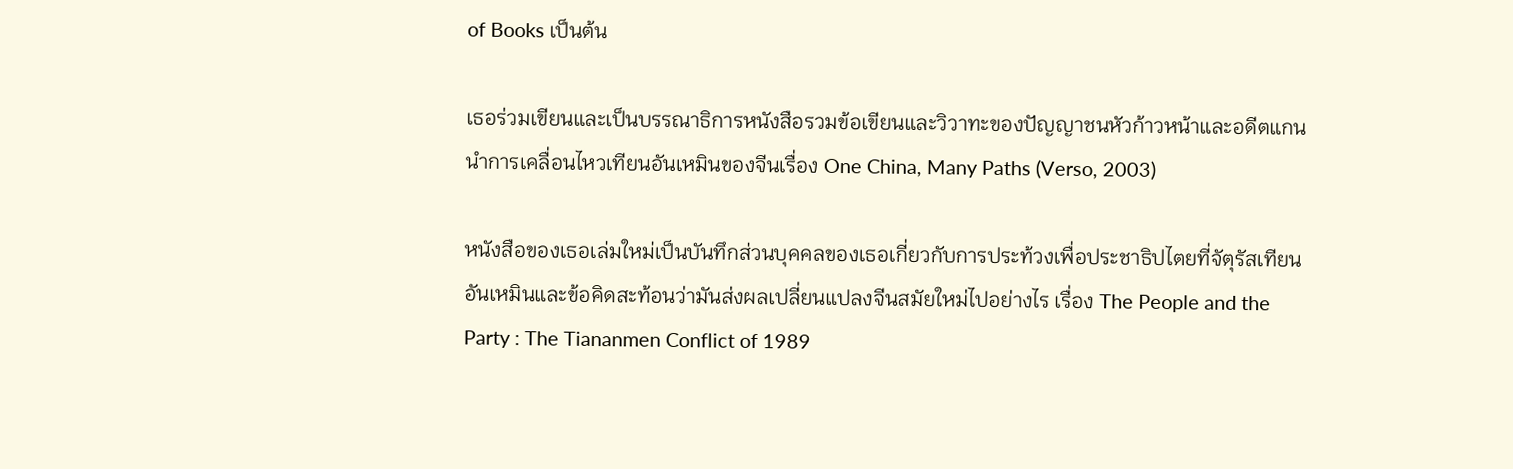of Books เป็นต้น

เธอร่วมเขียนและเป็นบรรณาธิการหนังสือรวมข้อเขียนและวิวาทะของปัญญาชนหัวก้าวหน้าและอดีตแกนนำการเคลื่อนไหวเทียนอันเหมินของจีนเรื่อง One China, Many Paths (Verso, 2003)

หนังสือของเธอเล่มใหม่เป็นบันทึกส่วนบุคคลของเธอเกี่ยวกับการประท้วงเพื่อประชาธิปไตยที่จัตุรัสเทียนอันเหมินและข้อคิดสะท้อนว่ามันส่งผลเปลี่ยนแปลงจีนสมัยใหม่ไปอย่างไร เรื่อง The People and the Party : The Tiananmen Conflict of 1989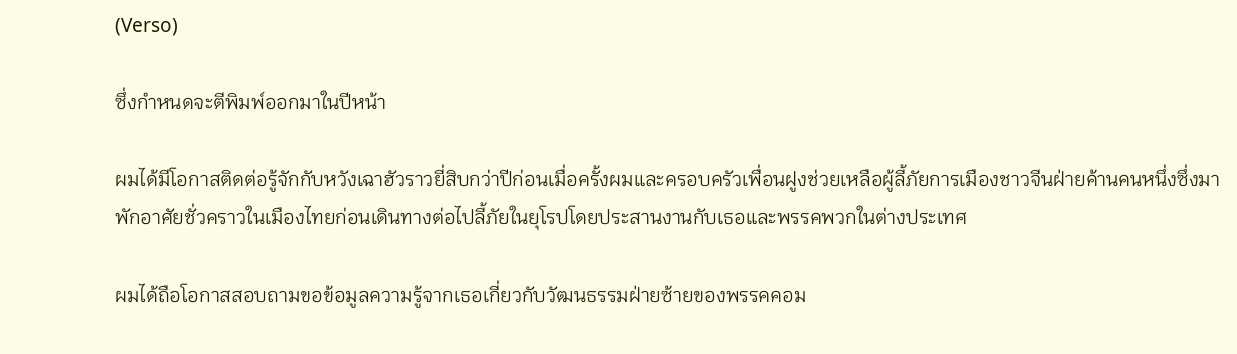(Verso)

ซึ่งกำหนดจะตีพิมพ์ออกมาในปีหน้า

ผมได้มีโอกาสติดต่อรู้จักกับหวังเฉาฮัวราวยี่สิบกว่าปีก่อนเมื่อครั้งผมและครอบครัวเพื่อนฝูงช่วยเหลือผู้ลี้ภัยการเมืองชาวจีนฝ่ายค้านคนหนึ่งซึ่งมาพักอาศัยชั่วคราวในเมืองไทยก่อนเดินทางต่อไปลี้ภัยในยุโรปโดยประสานงานกับเธอและพรรคพวกในต่างประเทศ

ผมได้ถือโอกาสสอบถามขอข้อมูลความรู้จากเธอเกี่ยวกับวัฒนธรรมฝ่ายซ้ายของพรรคคอม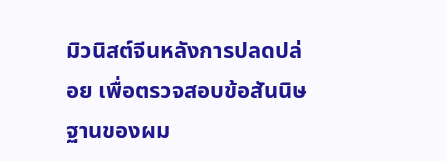มิวนิสต์จีนหลังการปลดปล่อย เพื่อตรวจสอบข้อสันนิษฐานของผม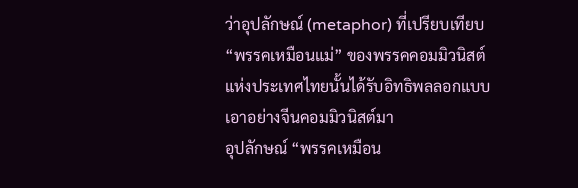ว่าอุปลักษณ์ (metaphor) ที่เปรียบเทียบ “พรรคเหมือนแม่” ของพรรคคอมมิวนิสต์แห่งประเทศไทยนั้นได้รับอิทธิพลลอกแบบเอาอย่างจีนคอมมิวนิสต์มา
อุปลักษณ์ “พรรคเหมือน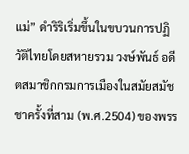แม่” ดำริริเริ่มขึ้นในขบวนการปฏิวัติไทยโดยสหายรวม วงษ์พันธ์ อดีตสมาชิกกรมการเมืองในสมัยสมัชชาครั้งที่สาม (พ.ศ.2504) ของพรร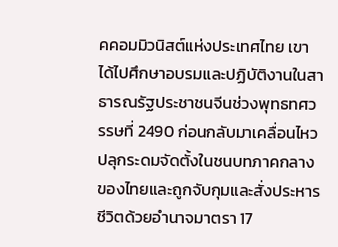คคอมมิวนิสต์แห่งประเทศไทย เขาได้ไปศึกษาอบรมและปฏิบัติงานในสาธารณรัฐประชาชนจีนช่วงพุทธทศวรรษที่ 2490 ก่อนกลับมาเคลื่อนไหวปลุกระดมจัดตั้งในชนบทภาคกลางของไทยและถูกจับกุมและสั่งประหารชีวิตด้วยอำนาจมาตรา 17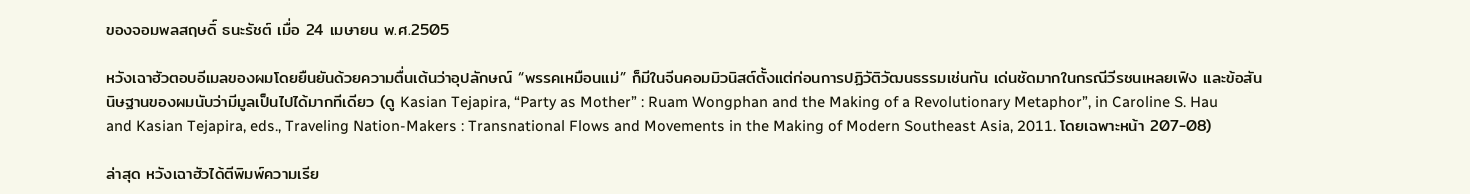ของจอมพลสฤษดิ์ ธนะรัชต์ เมื่อ 24 เมษายน พ.ศ.2505

หวังเฉาฮัวตอบอีเมลของผมโดยยืนยันด้วยความตื่นเต้นว่าอุปลักษณ์ “พรรคเหมือนแม่” ก็มีในจีนคอมมิวนิสต์ตั้งแต่ก่อนการปฏิวัติวัฒนธรรมเช่นกัน เด่นชัดมากในกรณีวีรชนเหลยเฟิง และข้อสันนิษฐานของผมนับว่ามีมูลเป็นไปได้มากทีเดียว (ดู Kasian Tejapira, “Party as Mother” : Ruam Wongphan and the Making of a Revolutionary Metaphor”, in Caroline S. Hau and Kasian Tejapira, eds., Traveling Nation-Makers : Transnational Flows and Movements in the Making of Modern Southeast Asia, 2011. โดยเฉพาะหน้า 207-08)

ล่าสุด หวังเฉาฮัวได้ตีพิมพ์ความเรีย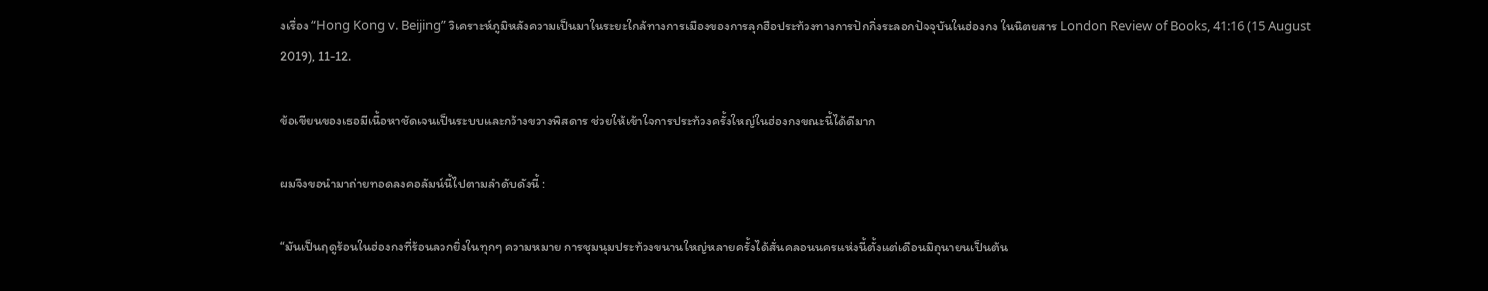งเรื่อง “Hong Kong v. Beijing” วิเคราะห์ภูมิหลังความเป็นมาในระยะใกล้ทางการเมืองของการลุกฮือประท้วงทางการปักกิ่งระลอกปัจจุบันในฮ่องกง ในนิตยสาร London Review of Books, 41:16 (15 August 2019), 11-12.

ข้อเขียนของเธอมีเนื้อหาชัดเจนเป็นระบบและกว้างขวางพิสดาร ช่วยให้เข้าใจการประท้วงครั้งใหญ่ในฮ่องกงขณะนี้ได้ดีมาก

ผมจึงขอนำมาถ่ายทอดลงคอลัมน์นี้ไปตามลำดับดังนี้ :

“มันเป็นฤดูร้อนในฮ่องกงที่ร้อนลวกยิ่งในทุกๆ ความหมาย การชุมนุมประท้วงขนานใหญ่หลายครั้งได้สั่นคลอนนครแห่งนี้ตั้งแต่เดือนมิถุนายนเป็นต้น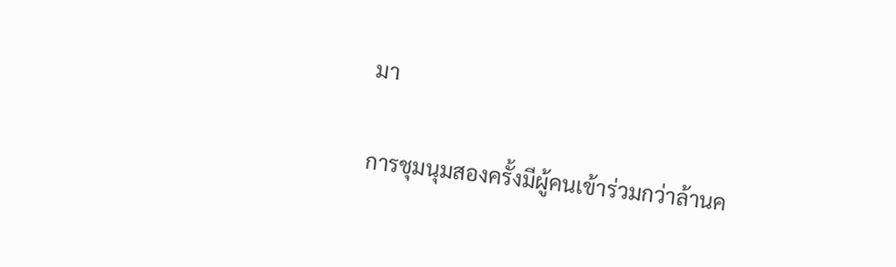มา

การชุมนุมสองครั้งมีผู้คนเข้าร่วมกว่าล้านค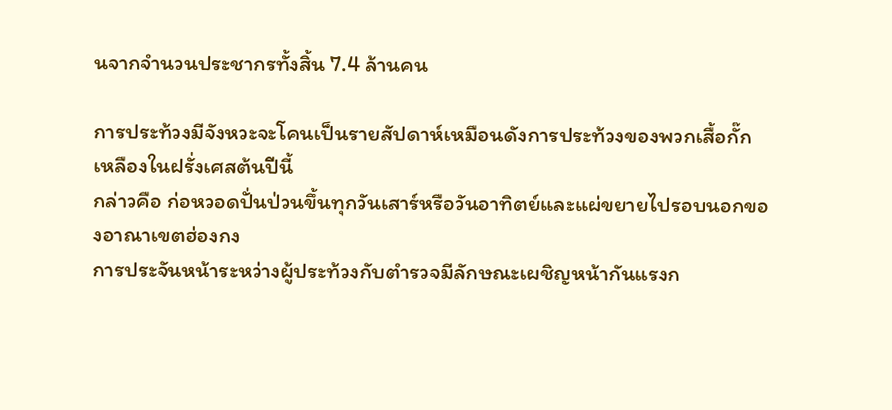นจากจำนวนประชากรทั้งสิ้น 7.4 ล้านคน

การประท้วงมีจังหวะจะโคนเป็นรายสัปดาห์เหมือนดังการประท้วงของพวกเสื้อกั๊กเหลืองในฝรั่งเศสต้นปีนี้
กล่าวคือ ก่อหวอดปั่นป่วนขึ้นทุกวันเสาร์หรือวันอาทิตย์และแผ่ขยายไปรอบนอกของอาณาเขตฮ่องกง
การประจันหน้าระหว่างผู้ประท้วงกับตำรวจมีลักษณะเผชิญหน้ากันแรงก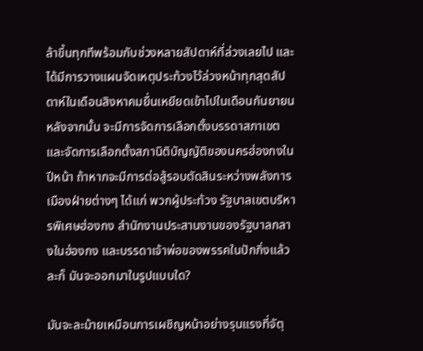ล้าขึ้นทุกทีพร้อมกับช่วงหลายสัปดาห์ที่ล่วงเลยไป และได้มีการวางแผนจัดเหตุประท้วงไว้ล่วงหน้าทุกสุดสัปดาห์ในเดือนสิงหาคมยื่นเหยียดเข้าไปในเดือนกันยายน หลังจากนั้น จะมีการจัดการเลือกตั้งบรรดาสภาเขตและจัดการเลือกตั้งสภานิติบัญญัติของนครฮ่องกงในปีหน้า ถ้าหากจะมีการต่อสู้รอบตัดสินระหว่างพลังการเมืองฝ่ายต่างๆ ได้แก่ พวกผู้ประท้วง รัฐบาลเขตบริหารพิเศษฮ่องกง สำนักงานประสานงานของรัฐบาลกลางในฮ่องกง และบรรดาเจ้าพ่อของพรรคในปักกิ่งแล้วละก็ มันจะออกมาในรูปแบบใด?

มันจะละม้ายเหมือนการเผชิญหน้าอย่างรุนแรงที่จัตุ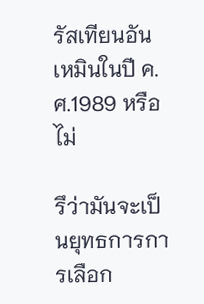รัสเทียนอันเหมินในปี ค.ศ.1989 หรือไม่

รึว่ามันจะเป็นยุทธการการเลือก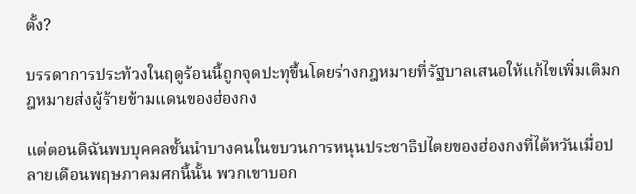ตั้ง?

บรรดาการประท้วงในฤดูร้อนนี้ถูกจุดปะทุขึ้นโดยร่างกฎหมายที่รัฐบาลเสนอให้แก้ไขเพิ่มเติมกฎหมายส่งผู้ร้ายข้ามแดนของฮ่องกง

แต่ตอนดิฉันพบบุคคลชั้นนำบางคนในขบวนการหนุนประชาธิปไตยของฮ่องกงที่ไต้หวันเมื่อปลายเดือนพฤษภาคมศกนี้นั้น พวกเขาบอก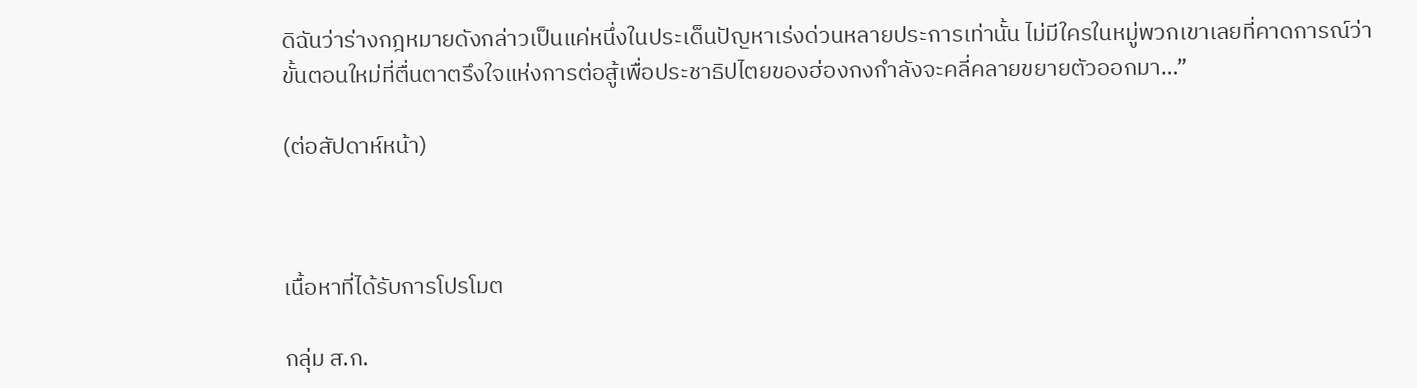ดิฉันว่าร่างกฎหมายดังกล่าวเป็นแค่หนึ่งในประเด็นปัญหาเร่งด่วนหลายประการเท่านั้น ไม่มีใครในหมู่พวกเขาเลยที่คาดการณ์ว่าขั้นตอนใหม่ที่ตื่นตาตรึงใจแห่งการต่อสู้เพื่อประชาธิปไตยของฮ่องกงกำลังจะคลี่คลายขยายตัวออกมา…”

(ต่อสัปดาห์หน้า)



เนื้อหาที่ได้รับการโปรโมต

กลุ่ม ส.ก.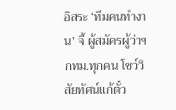อิสระ ‘ทีมคนทำงาน’ จี้ ผู้สมัครผู้ว่าฯ กทม.ทุกคน โชว์วิสัยทัศน์แก้ตั๋ว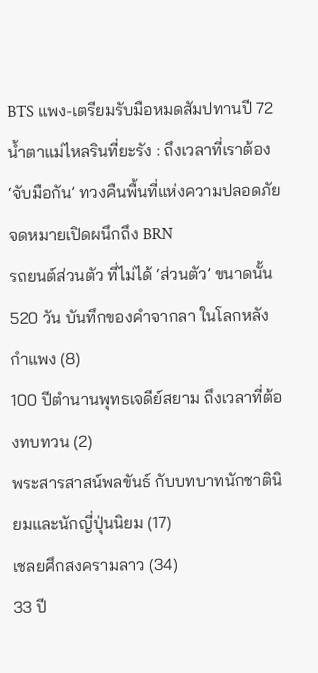BTS แพง-เตรียมรับมือหมดสัมปทานปี 72
น้ำตาแม่ไหลรินที่ยะรัง : ถึงเวลาที่เราต้อง ‘จับมือกัน’ ทวงคืนพื้นที่แห่งความปลอดภัย จดหมายเปิดผนึกถึง BRN
รถยนต์ส่วนตัว ที่ไม่ได้ ‘ส่วนตัว’ ขนาดนั้น
520 วัน บันทึกของคำจากลา ในโลกหลังกำแพง (8)
100 ปีตำนานพุทธเจดีย์สยาม ถึงเวลาที่ต้องทบทวน (2)
พระสารสาสน์พลขันธ์ กับบทบาทนักชาตินิยมและนักญี่ปุ่นนิยม (17)
เชลยศึกสงครามลาว (34)
33 ปี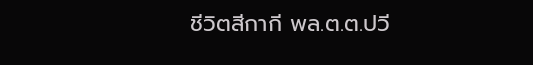ชีวิตสีกากี พล.ต.ต.ปวี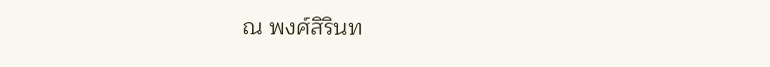ณ พงศ์สิรินท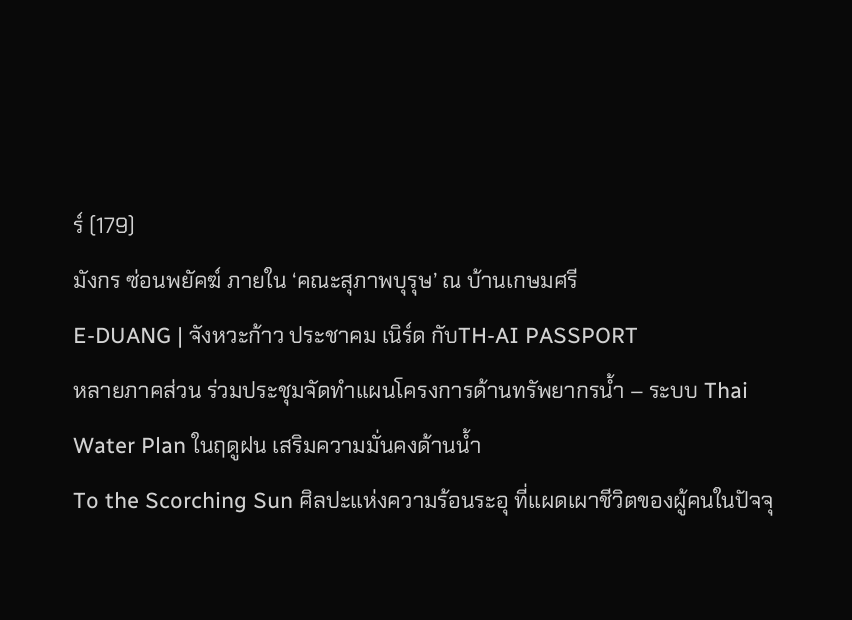ร์ (179)
มังกร ซ่อนพยัคฆ์ ภายใน ‘คณะสุภาพบุรุษ’ ณ บ้านเกษมศรี
E-DUANG | จังหวะก้าว ประชาคม เนิร์ด กับTH-AI PASSPORT
หลายภาคส่วน ร่วมประชุมจัดทำแผนโครงการด้านทรัพยากรน้ำ – ระบบ Thai Water Plan ในฤดูฝน เสริมความมั่นคงด้านน้ำ
To the Scorching Sun ศิลปะแห่งความร้อนระอุ ที่แผดเผาชีวิตของผู้คนในปัจจุ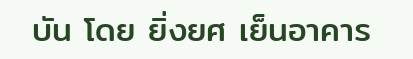บัน โดย ยิ่งยศ เย็นอาคาร